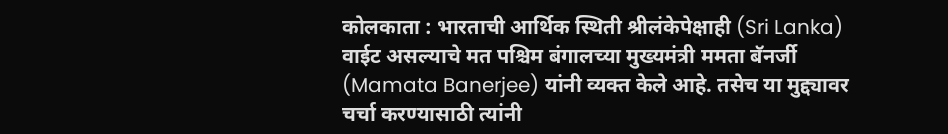कोलकाता : भारताची आर्थिक स्थिती श्रीलंकेपेक्षाही (Sri Lanka) वाईट असल्याचे मत पश्चिम बंगालच्या मुख्यमंत्री ममता बॅनर्जी (Mamata Banerjee) यांनी व्यक्त केले आहे. तसेच या मुद्द्यावर चर्चा करण्यासाठी त्यांनी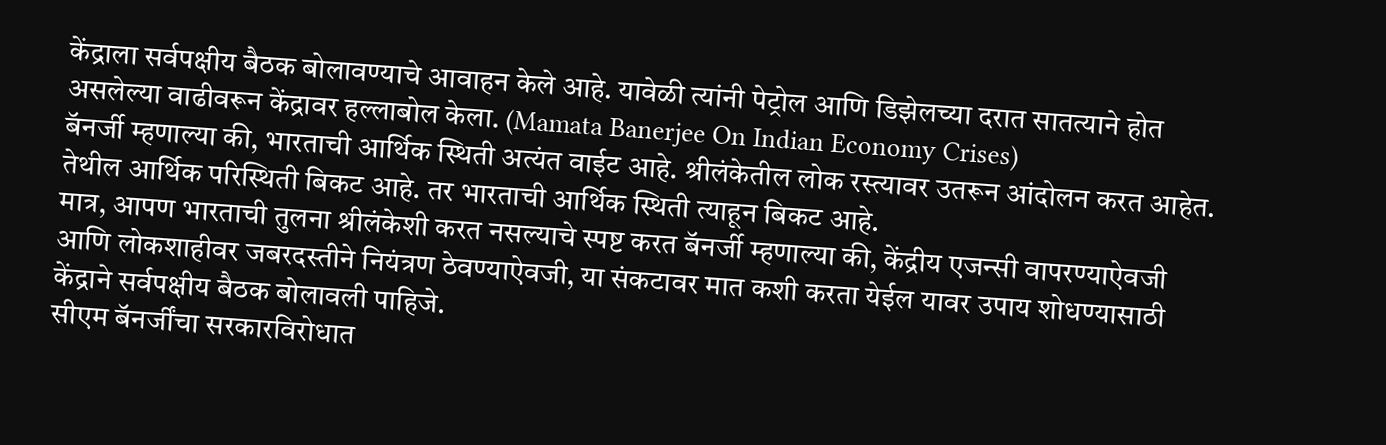केंद्राला सर्वपक्षीय बैठक बोलावण्याचे आवाहन केले आहे. यावेळी त्यांनी पेट्रोल आणि डिझेलच्या दरात सातत्याने होत असलेल्या वाढीवरून केंद्रावर हल्लाबोल केला. (Mamata Banerjee On Indian Economy Crises)
बॅनर्जी म्हणाल्या की, भारताची आर्थिक स्थिती अत्यंत वाईट आहे. श्रीलंकेतील लोक रस्त्यावर उतरून आंदोलन करत आहेत. तेथील आर्थिक परिस्थिती बिकट आहे. तर भारताची आर्थिक स्थिती त्याहून बिकट आहे.
मात्र, आपण भारताची तुलना श्रीलंकेशी करत नसल्याचे स्पष्ट करत बॅनर्जी म्हणाल्या की, केंद्रीय एजन्सी वापरण्याऐवजी आणि लोकशाहीवर जबरदस्तीने नियंत्रण ठेवण्याऐवजी, या संकटावर मात कशी करता येईल यावर उपाय शोधण्यासाठी केंद्राने सर्वपक्षीय बैठक बोलावली पाहिजे.
सीएम बॅनर्जींचा सरकारविरोधात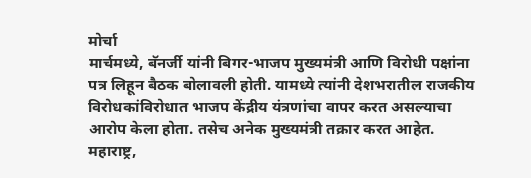मोर्चा
मार्चमध्ये, बॅनर्जी यांनी बिगर-भाजप मुख्यमंत्री आणि विरोधी पक्षांना पत्र लिहून बैठक बोलावली होती. यामध्ये त्यांनी देशभरातील राजकीय विरोधकांविरोधात भाजप केंद्रीय यंत्रणांचा वापर करत असल्याचा आरोप केला होता. तसेच अनेक मुख्यमंत्री तक्रार करत आहेत. महाराष्ट्र,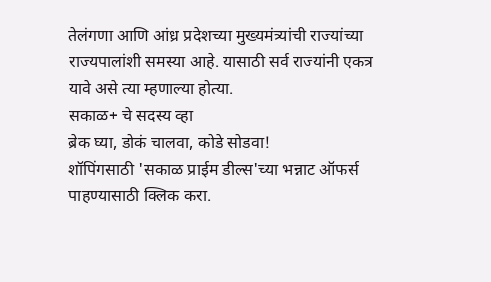तेलंगणा आणि आंध्र प्रदेशच्या मुख्यमंत्र्यांची राज्यांच्या राज्यपालांशी समस्या आहे. यासाठी सर्व राज्यांनी एकत्र यावे असे त्या म्हणाल्या होत्या.
सकाळ+ चे सदस्य व्हा
ब्रेक घ्या, डोकं चालवा, कोडे सोडवा!
शॉपिंगसाठी 'सकाळ प्राईम डील्स'च्या भन्नाट ऑफर्स पाहण्यासाठी क्लिक करा.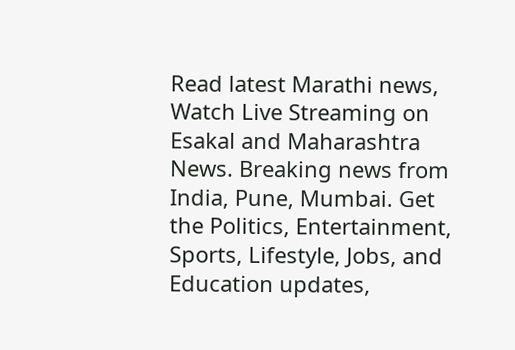Read latest Marathi news, Watch Live Streaming on Esakal and Maharashtra News. Breaking news from India, Pune, Mumbai. Get the Politics, Entertainment, Sports, Lifestyle, Jobs, and Education updates,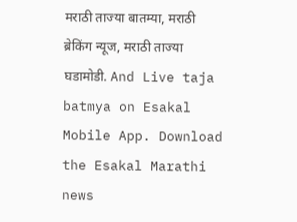मराठी ताज्या बातम्या, मराठी ब्रेकिंग न्यूज, मराठी ताज्या घडामोडी. And Live taja batmya on Esakal Mobile App. Download the Esakal Marathi news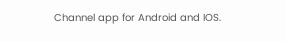Channel app for Android and IOS.